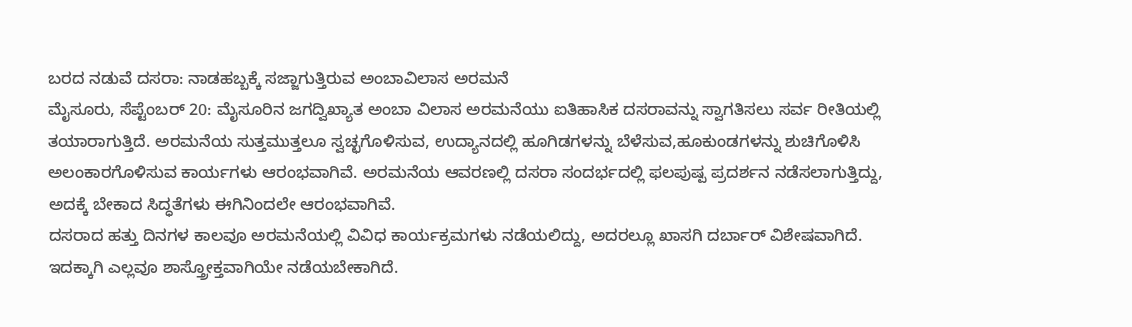ಬರದ ನಡುವೆ ದಸರಾ: ನಾಡಹಬ್ಬಕ್ಕೆ ಸಜ್ಜಾಗುತ್ತಿರುವ ಅಂಬಾವಿಲಾಸ ಅರಮನೆ
ಮೈಸೂರು, ಸೆಪ್ಟೆಂಬರ್ 20: ಮೈಸೂರಿನ ಜಗದ್ವಿಖ್ಯಾತ ಅಂಬಾ ವಿಲಾಸ ಅರಮನೆಯು ಐತಿಹಾಸಿಕ ದಸರಾವನ್ನು ಸ್ವಾಗತಿಸಲು ಸರ್ವ ರೀತಿಯಲ್ಲಿ ತಯಾರಾಗುತ್ತಿದೆ. ಅರಮನೆಯ ಸುತ್ತಮುತ್ತಲೂ ಸ್ವಚ್ಛಗೊಳಿಸುವ, ಉದ್ಯಾನದಲ್ಲಿ ಹೂಗಿಡಗಳನ್ನು ಬೆಳೆಸುವ,ಹೂಕುಂಡಗಳನ್ನು ಶುಚಿಗೊಳಿಸಿ ಅಲಂಕಾರಗೊಳಿಸುವ ಕಾರ್ಯಗಳು ಆರಂಭವಾಗಿವೆ. ಅರಮನೆಯ ಆವರಣಲ್ಲಿ ದಸರಾ ಸಂದರ್ಭದಲ್ಲಿ ಫಲಪುಷ್ಪ ಪ್ರದರ್ಶನ ನಡೆಸಲಾಗುತ್ತಿದ್ದು, ಅದಕ್ಕೆ ಬೇಕಾದ ಸಿದ್ಧತೆಗಳು ಈಗಿನಿಂದಲೇ ಆರಂಭವಾಗಿವೆ.
ದಸರಾದ ಹತ್ತು ದಿನಗಳ ಕಾಲವೂ ಅರಮನೆಯಲ್ಲಿ ವಿವಿಧ ಕಾರ್ಯಕ್ರಮಗಳು ನಡೆಯಲಿದ್ದು, ಅದರಲ್ಲೂ ಖಾಸಗಿ ದರ್ಬಾರ್ ವಿಶೇಷವಾಗಿದೆ. ಇದಕ್ಕಾಗಿ ಎಲ್ಲವೂ ಶಾಸ್ತ್ರೋಕ್ತವಾಗಿಯೇ ನಡೆಯಬೇಕಾಗಿದೆ.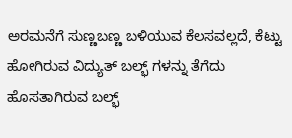ಅರಮನೆಗೆ ಸುಣ್ಣಬಣ್ಣ ಬಳಿಯುವ ಕೆಲಸವಲ್ಲದೆ, ಕೆಟ್ಟು ಹೋಗಿರುವ ವಿದ್ಯುತ್ ಬಲ್ಭ್ ಗಳನ್ನು ತೆಗೆದು ಹೊಸತಾಗಿರುವ ಬಲ್ಭ್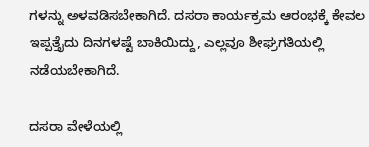ಗಳನ್ನು ಅಳವಡಿಸಬೇಕಾಗಿದೆ. ದಸರಾ ಕಾರ್ಯಕ್ರಮ ಆರಂಭಕ್ಕೆ ಕೇವಲ ಇಪ್ಪತ್ತೈದು ದಿನಗಳಷ್ಟೆ ಬಾಕಿಯಿದ್ದು, ಎಲ್ಲವೂ ಶೀಘ್ರಗತಿಯಲ್ಲಿ ನಡೆಯಬೇಕಾಗಿದೆ.

ದಸರಾ ವೇಳೆಯಲ್ಲಿ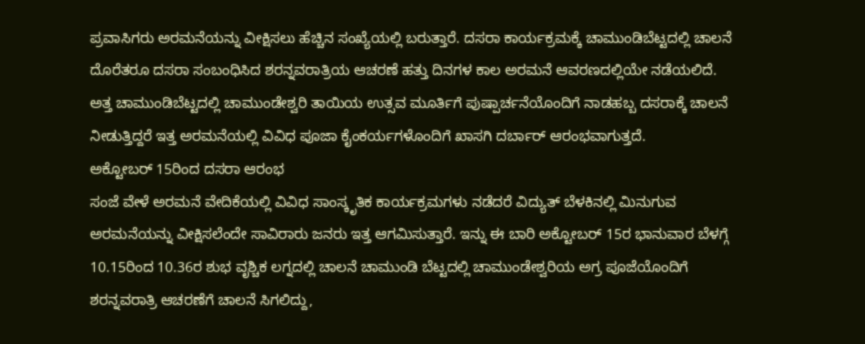ಪ್ರವಾಸಿಗರು ಅರಮನೆಯನ್ನು ವೀಕ್ಷಿಸಲು ಹೆಚ್ಚಿನ ಸಂಖ್ಯೆಯಲ್ಲಿ ಬರುತ್ತಾರೆ. ದಸರಾ ಕಾರ್ಯಕ್ರಮಕ್ಕೆ ಚಾಮುಂಡಿಬೆಟ್ಟದಲ್ಲಿ ಚಾಲನೆ ದೊರೆತರೂ ದಸರಾ ಸಂಬಂಧಿಸಿದ ಶರನ್ನವರಾತ್ರಿಯ ಆಚರಣೆ ಹತ್ತು ದಿನಗಳ ಕಾಲ ಅರಮನೆ ಆವರಣದಲ್ಲಿಯೇ ನಡೆಯಲಿದೆ. ಅತ್ತ ಚಾಮುಂಡಿಬೆಟ್ಟದಲ್ಲಿ ಚಾಮುಂಡೇಶ್ವರಿ ತಾಯಿಯ ಉತ್ಸವ ಮೂರ್ತಿಗೆ ಪುಷ್ಪಾರ್ಚನೆಯೊಂದಿಗೆ ನಾಡಹಬ್ಬ ದಸರಾಕ್ಕೆ ಚಾಲನೆ ನೀಡುತ್ತಿದ್ದರೆ ಇತ್ತ ಅರಮನೆಯಲ್ಲಿ ವಿವಿಧ ಪೂಜಾ ಕೈಂಕರ್ಯಗಳೊಂದಿಗೆ ಖಾಸಗಿ ದರ್ಬಾರ್ ಆರಂಭವಾಗುತ್ತದೆ.
ಅಕ್ಟೋಬರ್ 15ರಿಂದ ದಸರಾ ಆರಂಭ
ಸಂಜೆ ವೇಳೆ ಅರಮನೆ ವೇದಿಕೆಯಲ್ಲಿ ವಿವಿಧ ಸಾಂಸ್ಕೃತಿಕ ಕಾರ್ಯಕ್ರಮಗಳು ನಡೆದರೆ ವಿದ್ಯುತ್ ಬೆಳಕಿನಲ್ಲಿ ಮಿನುಗುವ ಅರಮನೆಯನ್ನು ವೀಕ್ಷಿಸಲೆಂದೇ ಸಾವಿರಾರು ಜನರು ಇತ್ತ ಆಗಮಿಸುತ್ತಾರೆ. ಇನ್ನು ಈ ಬಾರಿ ಅಕ್ಟೋಬರ್ 15ರ ಭಾನುವಾರ ಬೆಳಗ್ಗೆ 10.15ರಿಂದ 10.36ರ ಶುಭ ವೃಶ್ಚಿಕ ಲಗ್ನದಲ್ಲಿ ಚಾಲನೆ ಚಾಮುಂಡಿ ಬೆಟ್ಟದಲ್ಲಿ ಚಾಮುಂಡೇಶ್ವರಿಯ ಅಗ್ರ ಪೂಜೆಯೊಂದಿಗೆ ಶರನ್ನವರಾತ್ರಿ ಆಚರಣೆಗೆ ಚಾಲನೆ ಸಿಗಲಿದ್ದು,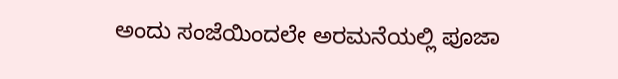ಅಂದು ಸಂಜೆಯಿಂದಲೇ ಅರಮನೆಯಲ್ಲಿ ಪೂಜಾ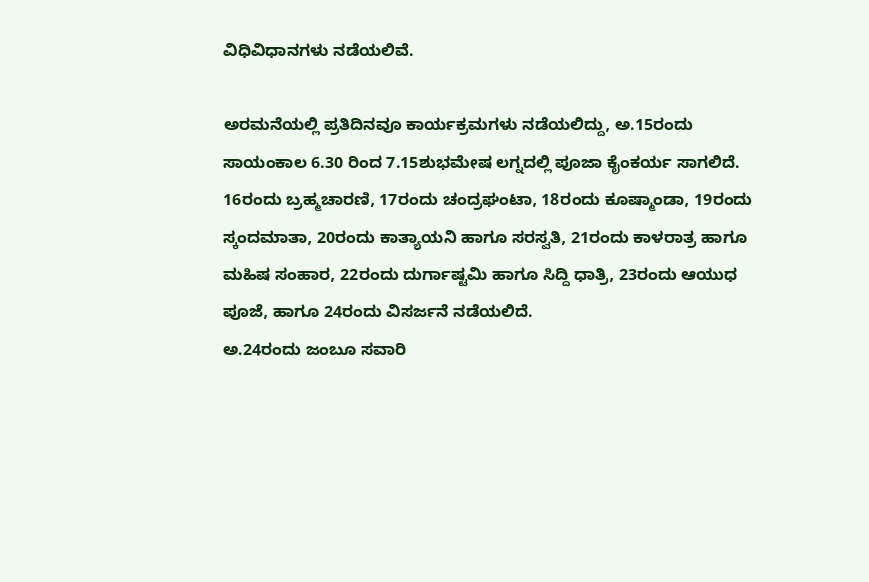ವಿಧಿವಿಧಾನಗಳು ನಡೆಯಲಿವೆ.

ಅರಮನೆಯಲ್ಲಿ ಪ್ರತಿದಿನವೂ ಕಾರ್ಯಕ್ರಮಗಳು ನಡೆಯಲಿದ್ದು, ಅ.15ರಂದು ಸಾಯಂಕಾಲ 6.30 ರಿಂದ 7.15ಶುಭಮೇಷ ಲಗ್ನದಲ್ಲಿ ಪೂಜಾ ಕೈಂಕರ್ಯ ಸಾಗಲಿದೆ. 16ರಂದು ಬ್ರಹ್ಮಚಾರಣಿ, 17ರಂದು ಚಂದ್ರಘಂಟಾ, 18ರಂದು ಕೂಷ್ಮಾಂಡಾ, 19ರಂದು ಸ್ಕಂದಮಾತಾ, 20ರಂದು ಕಾತ್ಯಾಯನಿ ಹಾಗೂ ಸರಸ್ವತಿ, 21ರಂದು ಕಾಳರಾತ್ರ ಹಾಗೂ ಮಹಿಷ ಸಂಹಾರ, 22ರಂದು ದುರ್ಗಾಷ್ಟಮಿ ಹಾಗೂ ಸಿದ್ದಿ ಧಾತ್ರಿ, 23ರಂದು ಆಯುಧ ಪೂಜೆ, ಹಾಗೂ 24ರಂದು ವಿಸರ್ಜನೆ ನಡೆಯಲಿದೆ.
ಅ.24ರಂದು ಜಂಬೂ ಸವಾರಿ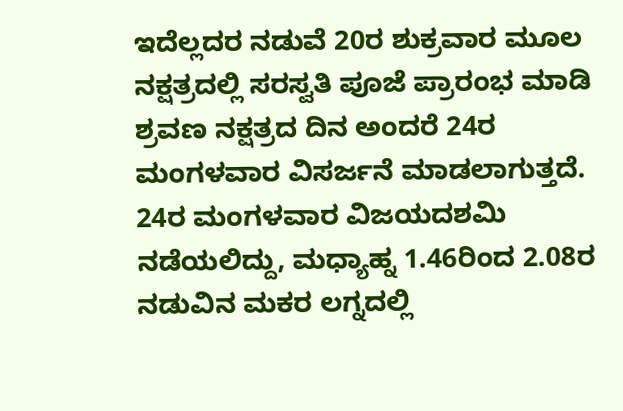ಇದೆಲ್ಲದರ ನಡುವೆ 20ರ ಶುಕ್ರವಾರ ಮೂಲ ನಕ್ಷತ್ರದಲ್ಲಿ ಸರಸ್ವತಿ ಪೂಜೆ ಪ್ರಾರಂಭ ಮಾಡಿ ಶ್ರವಣ ನಕ್ಷತ್ರದ ದಿನ ಅಂದರೆ 24ರ ಮಂಗಳವಾರ ವಿಸರ್ಜನೆ ಮಾಡಲಾಗುತ್ತದೆ. 24ರ ಮಂಗಳವಾರ ವಿಜಯದಶಮಿ ನಡೆಯಲಿದ್ದು, ಮಧ್ಯಾಹ್ನ 1.46ರಿಂದ 2.08ರ ನಡುವಿನ ಮಕರ ಲಗ್ನದಲ್ಲಿ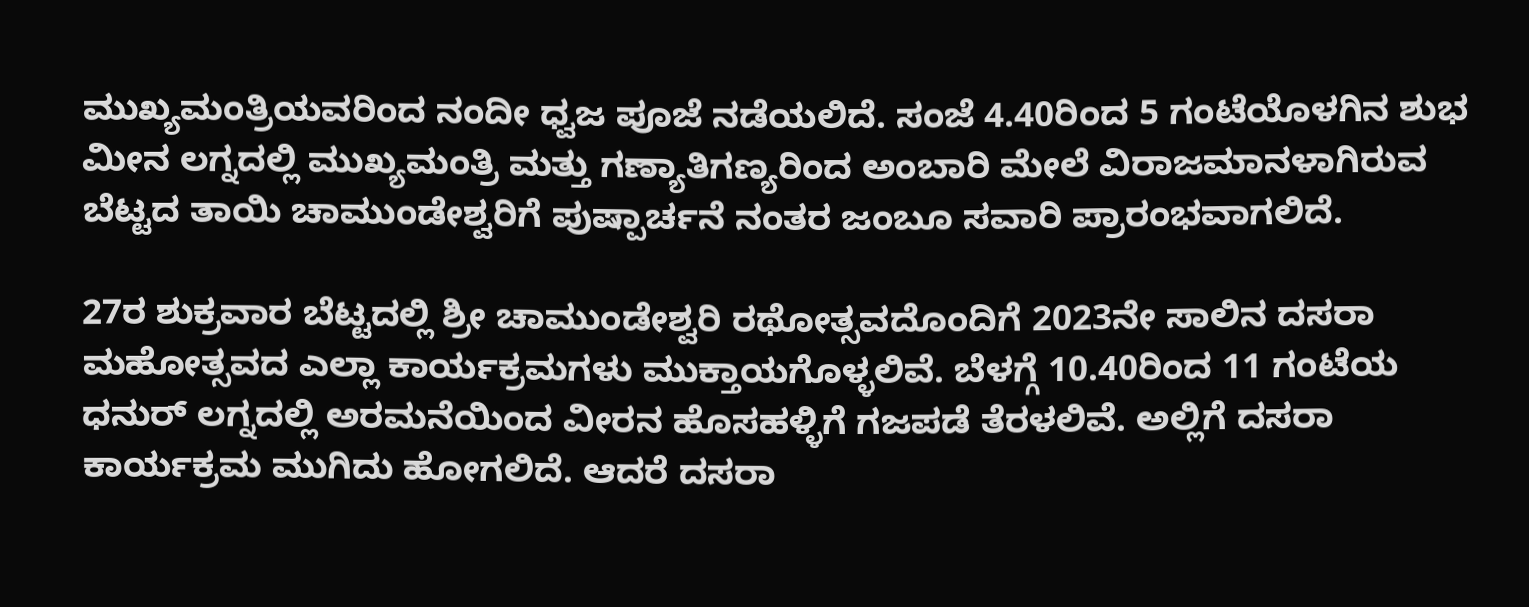ಮುಖ್ಯಮಂತ್ರಿಯವರಿಂದ ನಂದೀ ಧ್ವಜ ಪೂಜೆ ನಡೆಯಲಿದೆ. ಸಂಜೆ 4.40ರಿಂದ 5 ಗಂಟೆಯೊಳಗಿನ ಶುಭ ಮೀನ ಲಗ್ನದಲ್ಲಿ ಮುಖ್ಯಮಂತ್ರಿ ಮತ್ತು ಗಣ್ಯಾತಿಗಣ್ಯರಿಂದ ಅಂಬಾರಿ ಮೇಲೆ ವಿರಾಜಮಾನಳಾಗಿರುವ ಬೆಟ್ಟದ ತಾಯಿ ಚಾಮುಂಡೇಶ್ವರಿಗೆ ಪುಷ್ಪಾರ್ಚನೆ ನಂತರ ಜಂಬೂ ಸವಾರಿ ಪ್ರಾರಂಭವಾಗಲಿದೆ.

27ರ ಶುಕ್ರವಾರ ಬೆಟ್ಟದಲ್ಲಿ ಶ್ರೀ ಚಾಮುಂಡೇಶ್ವರಿ ರಥೋತ್ಸವದೊಂದಿಗೆ 2023ನೇ ಸಾಲಿನ ದಸರಾ ಮಹೋತ್ಸವದ ಎಲ್ಲಾ ಕಾರ್ಯಕ್ರಮಗಳು ಮುಕ್ತಾಯಗೊಳ್ಳಲಿವೆ. ಬೆಳಗ್ಗೆ 10.40ರಿಂದ 11 ಗಂಟೆಯ ಧನುರ್ ಲಗ್ನದಲ್ಲಿ ಅರಮನೆಯಿಂದ ವೀರನ ಹೊಸಹಳ್ಳಿಗೆ ಗಜಪಡೆ ತೆರಳಲಿವೆ. ಅಲ್ಲಿಗೆ ದಸರಾ ಕಾರ್ಯಕ್ರಮ ಮುಗಿದು ಹೋಗಲಿದೆ. ಆದರೆ ದಸರಾ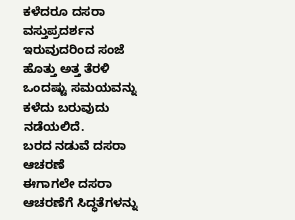ಕಳೆದರೂ ದಸರಾ ವಸ್ತುಪ್ರದರ್ಶನ ಇರುವುದರಿಂದ ಸಂಜೆ ಹೊತ್ತು ಅತ್ತ ತೆರಳಿ ಒಂದಷ್ಟು ಸಮಯವನ್ನು ಕಳೆದು ಬರುವುದು ನಡೆಯಲಿದೆ.
ಬರದ ನಡುವೆ ದಸರಾ ಆಚರಣೆ
ಈಗಾಗಲೇ ದಸರಾ ಆಚರಣೆಗೆ ಸಿದ್ಧತೆಗಳನ್ನು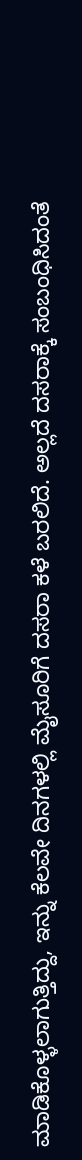ಮಾಡಿಕೊಳ್ಳಲಾಗುತ್ತಿದ್ದು, ಇನ್ನು ಕೆಲವೇ ದಿನಗಳಲ್ಲಿ ಮೈಸೂರಿಗೆ ದಸರಾ ಕಳೆ ಬರಲಿದೆ. ಅಲ್ಲದೆ ದಸರಾಕ್ಕೆ ಸಂಬಂಧಿಸಿದಂತೆ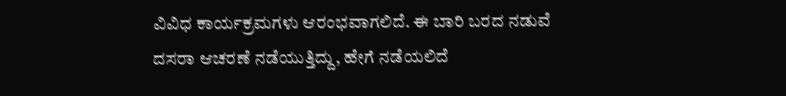ವಿವಿಧ ಕಾರ್ಯಕ್ರಮಗಳು ಆರಂಭವಾಗಲಿದೆ. ಈ ಬಾರಿ ಬರದ ನಡುವೆ ದಸರಾ ಆಚರಣೆ ನಡೆಯುತ್ತಿದ್ದು, ಹೇಗೆ ನಡೆಯಲಿದೆ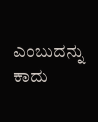ಎಂಬುದನ್ನು ಕಾದು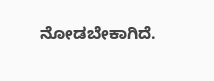ನೋಡಬೇಕಾಗಿದೆ.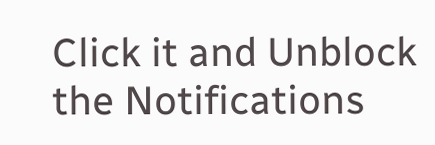Click it and Unblock the Notifications